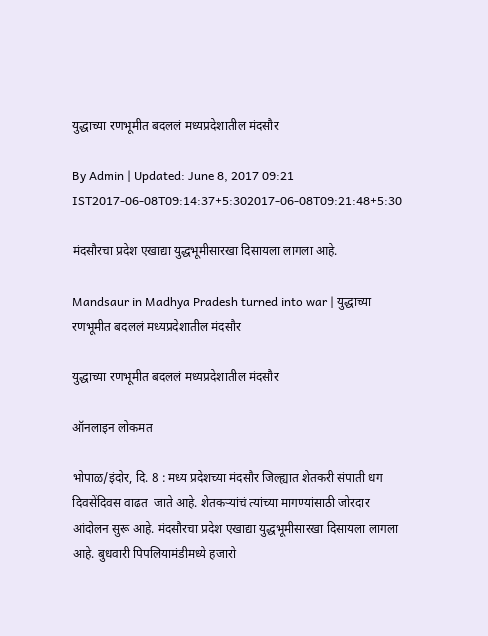युद्धाच्या रणभूमीत बदललं मध्यप्रदेशातील मंदसौर

By Admin | Updated: June 8, 2017 09:21 IST2017-06-08T09:14:37+5:302017-06-08T09:21:48+5:30

मंदसौरचा प्रदेश एखाद्या युद्धभूमीसारखा दिसायला लागला आहे.

Mandsaur in Madhya Pradesh turned into war | युद्धाच्या रणभूमीत बदललं मध्यप्रदेशातील मंदसौर

युद्धाच्या रणभूमीत बदललं मध्यप्रदेशातील मंदसौर

ऑनलाइन लोकमत

भोपाळ/इंदोर, दि. 8 : मध्य प्रदेशच्या मंदसौर जिल्ह्यात शेतकरी संपाती धग दिवसेंदिवस वाढत  जाते आहे. शेतकऱ्यांचं त्यांच्या मागण्यांसाठी जोरदार आंदोलन सुरू आहे. मंदसौरचा प्रदेश एखाद्या युद्धभूमीसारखा दिसायला लागला आहे. बुधवारी पिपलियामंडीमध्ये हजारो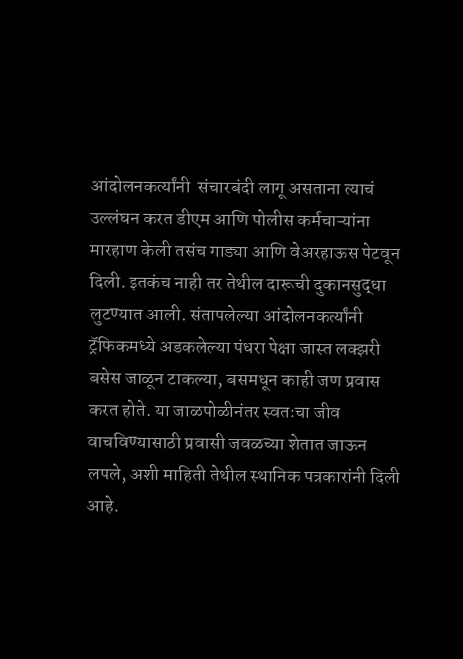आंदोलनकर्त्यांनी  संचारबंदी लागू असताना त्याचं उल्लंघन करत डीएम आणि पोलीस कर्मचाऱ्यांना मारहाण केली तसंच गाड्या आणि वेअरहाऊस पेटवून दिली. इतकंच नाही तर तेथील दारूची दुकानसुद्धा लुटण्यात आली. संतापलेल्या आंदोलनकर्त्यांनी ट्रॅफिकमध्ये अडकलेल्या पंधरा पेक्षा जास्त लक्झरी बसेस जाळून टाकल्या, बसमधून काही जण प्रवास करत होते. या जाळपोळीनंतर स्वतःचा जीव वाचविण्यासाठी प्रवासी जवळच्या शेतात जाऊन लपले, अशी माहिती तेथील स्थानिक पत्रकारांनी दिली आहे.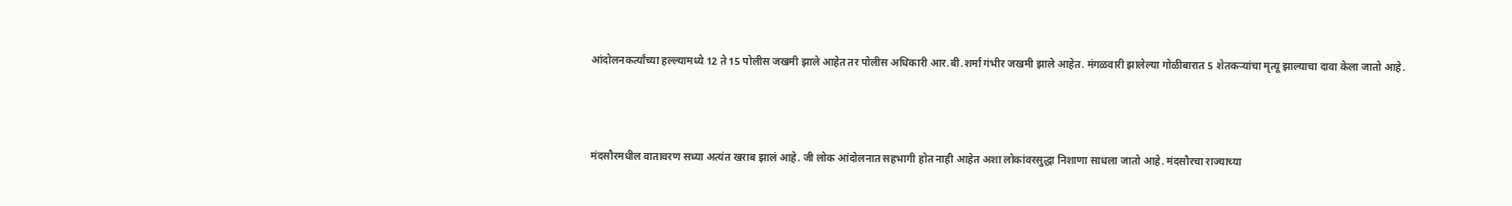आंदोलनकर्त्यांच्या हल्ल्यामध्ये 12 ते 15 पोलीस जखमी झाले आहेत तर पोलीस अधिकारी आर.बी.शर्मा गंभीर जखमी झाले आहेत. मंगळवारी झालेल्या गोळीबारात 5 शेतकऱ्यांचा मृत्यू झाल्याचा दावा केला जातो आहे.



मंदसौरमधील वातावरण सध्या अत्यंत खराब झालं आहे. जी लोक आंदोलनात सहभागी होत नाही आहेत अशा लोकांवरसुद्धा निशाणा साधला जातो आहे. मंदसौरचा राज्याच्या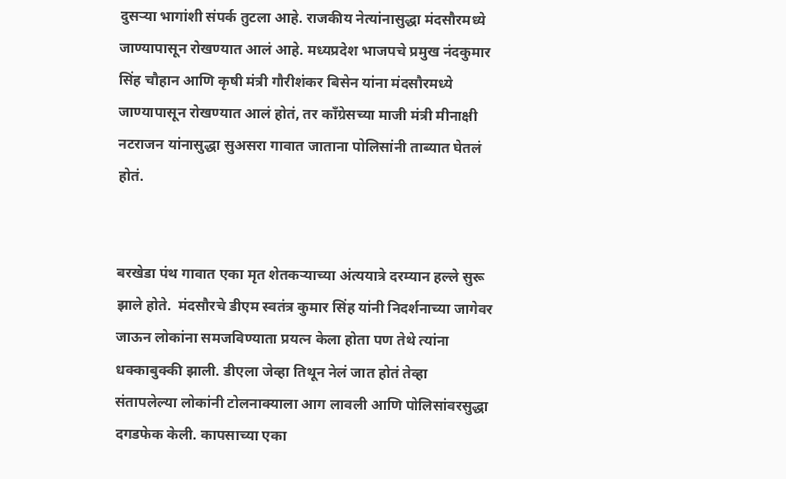दुसऱ्या भागांशी संपर्क तुटला आहे. राजकीय नेत्यांनासुद्धा मंदसौरमध्ये जाण्यापासून रोखण्यात आलं आहे. मध्यप्रदेश भाजपचे प्रमुख नंदकुमार सिंह चौहान आणि कृषी मंत्री गौरीशंकर बिसेन यांना मंदसौरमध्ये जाण्यापासून रोखण्यात आलं होतं, तर काँग्रेसच्या माजी मंत्री मीनाक्षी नटराजन यांनासुद्धा सुअसरा गावात जाताना पोलिसांनी ताब्यात घेतलं होतं.


बरखेडा पंथ गावात एका मृत शेतकऱ्याच्या अंत्ययात्रे दरम्यान हल्ले सुरू झाले होते.  मंदसौरचे डीएम स्वतंत्र कुमार सिंह यांनी निदर्शनाच्या जागेवर जाऊन लोकांना समजविण्याता प्रयत्न केला होता पण तेथे त्यांना धक्काबुक्की झाली. डीएला जेव्हा तिथून नेलं जात होतं तेव्हा संतापलेल्या लोकांनी टोलनाक्याला आग लावली आणि पोलिसांवरसुद्धा दगडफेक केली. कापसाच्या एका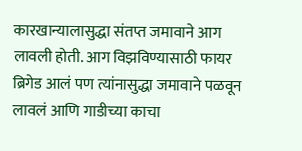कारखान्यालासुद्धा संतप्त जमावाने आग लावली होती. आग विझविण्यासाठी फायर ब्रिगेड आलं पण त्यांनासुद्धा जमावाने पळवून लावलं आणि गाडीच्या काचा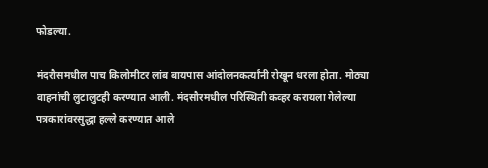फोडल्या.

मंदरौसमधील पाच किलोमीटर लांब बायपास आंदोलनकर्त्यांनी रोखून धरला होता. मोठ्या वाहनांची लुटालुटही करण्यात आली. मंदसौरमधील परिस्थिती कव्हर करायला गेलेल्या पत्रकारांवरसुद्धा हल्ले करण्यात आले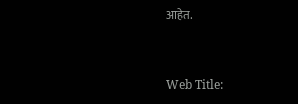आहेत.


Web Title: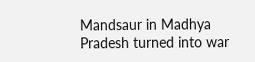Mandsaur in Madhya Pradesh turned into war